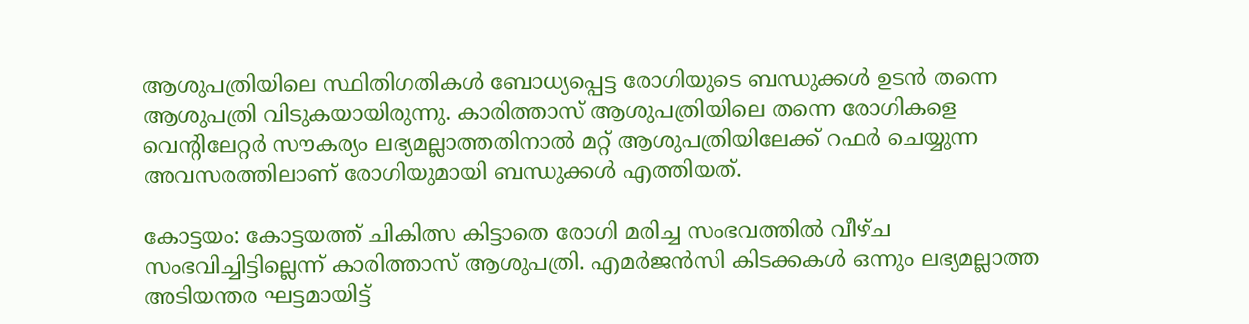ആശുപത്രിയിലെ സ്ഥിതിഗതികള്‍ ബോധ്യപ്പെട്ട രോഗിയുടെ ബന്ധുക്കള്‍ ഉടന്‍ തന്നെ ആശുപത്രി വിടുകയായിരുന്നു. കാരിത്താസ് ആശുപത്രിയിലെ തന്നെ രോഗികളെ വെന്റിലേറ്റര്‍ സൗകര്യം ലഭ്യമല്ലാത്തതിനാല്‍ മറ്റ് ആശുപത്രിയിലേക്ക് റഫര്‍ ചെയ്യുന്ന അവസരത്തിലാണ് രോഗിയുമായി ബന്ധുക്കള്‍ എത്തിയത്.

കോട്ടയം: കോട്ടയത്ത് ചികിത്സ കിട്ടാതെ രോഗി മരിച്ച സംഭവത്തില്‍ വീഴ്ച സംഭവിച്ചിട്ടില്ലെന്ന് കാരിത്താസ് ആശുപത്രി. എമര്‍ജന്‍സി കിടക്കകള്‍ ഒന്നും ലഭ്യമല്ലാത്ത അടിയന്തര ഘട്ടമായിട്ട്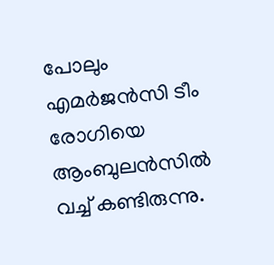പോലും എമര്‍ജന്‍സി ടീം രോഗിയെ ആംബുലന്‍സില്‍ വച്ച് കണ്ടിരുന്നു.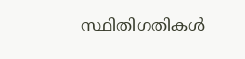സ്ഥിതിഗതികള്‍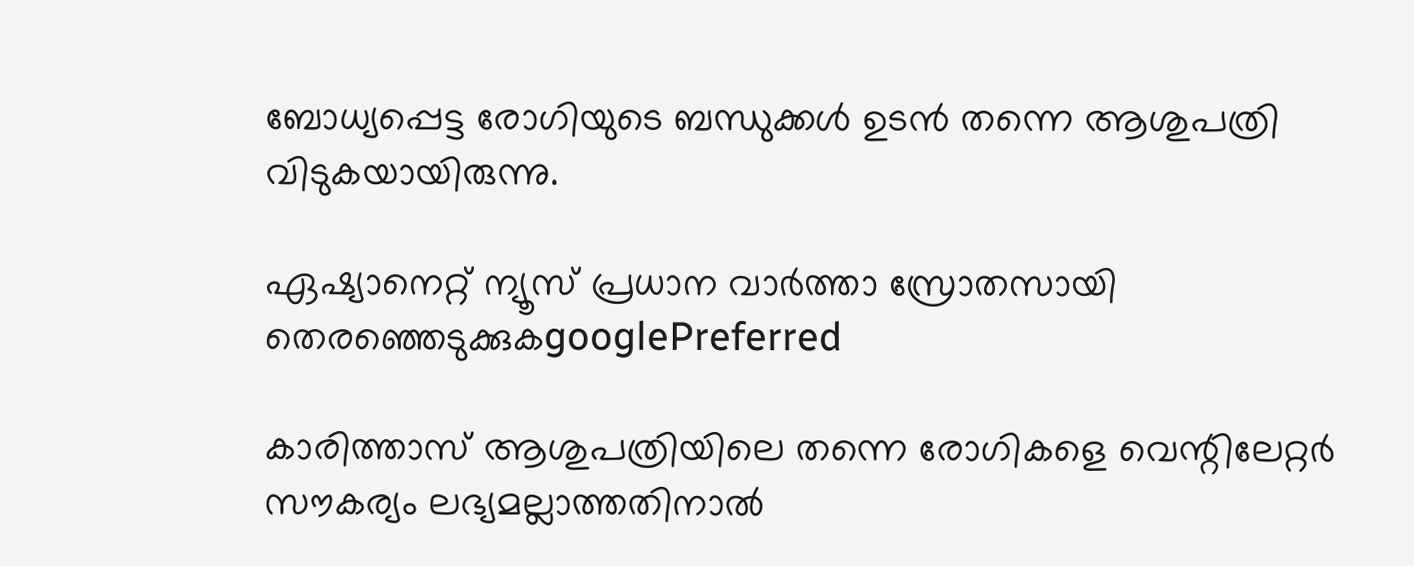ബോധ്യപ്പെട്ട രോഗിയുടെ ബന്ധുക്കള്‍ ഉടന്‍ തന്നെ ആശുപത്രി വിടുകയായിരുന്നു.

ഏഷ്യാനെറ്റ് ന്യൂസ് പ്രധാന വാർത്താ സ്രോതസായി തെരഞ്ഞെടുക്കുകgooglePreferred

കാരിത്താസ് ആശുപത്രിയിലെ തന്നെ രോഗികളെ വെന്റിലേറ്റര്‍ സൗകര്യം ലഭ്യമല്ലാത്തതിനാല്‍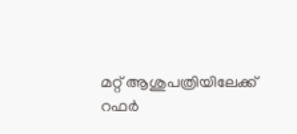മറ്റ് ആശുപത്രിയിലേക്ക് റഫര്‍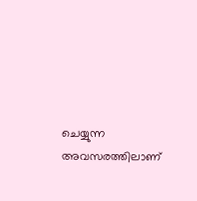ചെയ്യുന്ന അവസരത്തിലാണ്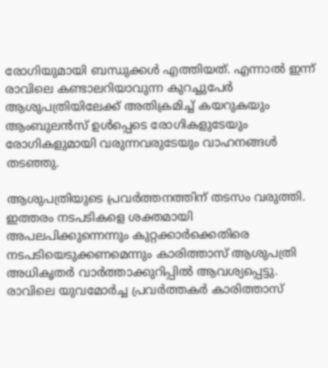രോഗിയുമായി ബന്ധുക്കള്‍ എത്തിയത്. എന്നാല്‍ ഇന്ന് രാവിലെ കണ്ടാലറിയാവുന്ന കുറച്ചുപേര്‍ ആശുപത്രിയിലേക്ക് അതിക്രമിച്ച് കയറുകയും ആംബുലന്‍സ് ഉള്‍പ്പെടെ രോഗികളുടേയും രോഗികളുമായി വരുന്നവരുടേയും വാഹനങ്ങള്‍ തട‌ഞ്ഞു.

ആശുപത്രിയുടെ പ്രവര്‍ത്തനത്തിന് തടസം വരുത്തി. ഇത്തരം നടപടികളെ ശക്തമായി അപലപിക്കുന്നെന്നും കുറ്റക്കാര്‍ക്കെതിരെ നടപടിയെടുക്കണമെന്നും കാരിത്താസ് ആശുപത്രി അധികൃതര്‍ വാര്‍ത്താക്കുറിപ്പില്‍ ആവശ്യപ്പെട്ടു. രാവിലെ യുവമോർച്ച പ്രവർത്തകർ കാരിത്താസ്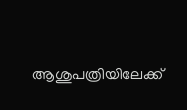ആശുപത്രിയിലേക്ക്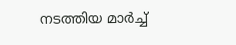നടത്തിയ മാർച്ച്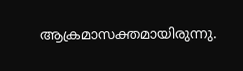ആക്രമാസക്തമായിരുന്നു.